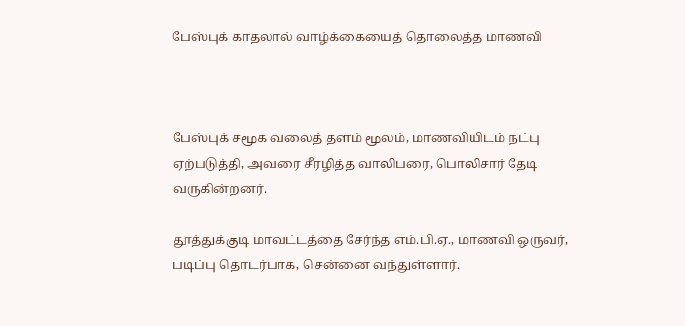பேஸ்புக் காதலால் வாழ்க்கையைத் தொலைத்த மாணவி



பேஸ்புக் சமூக வலைத் தளம் மூலம், மாணவியிடம் நட்பு ஏற்படுத்தி, அவரை சீரழித்த வாலிபரை, பொலிசார் தேடி வருகின்றனர்.

தூத்துக்குடி மாவட்டத்தை சேர்ந்த எம்.பி.ஏ., மாணவி ஒருவர், படிப்பு தொடர்பாக, சென்னை வந்துள்ளார்.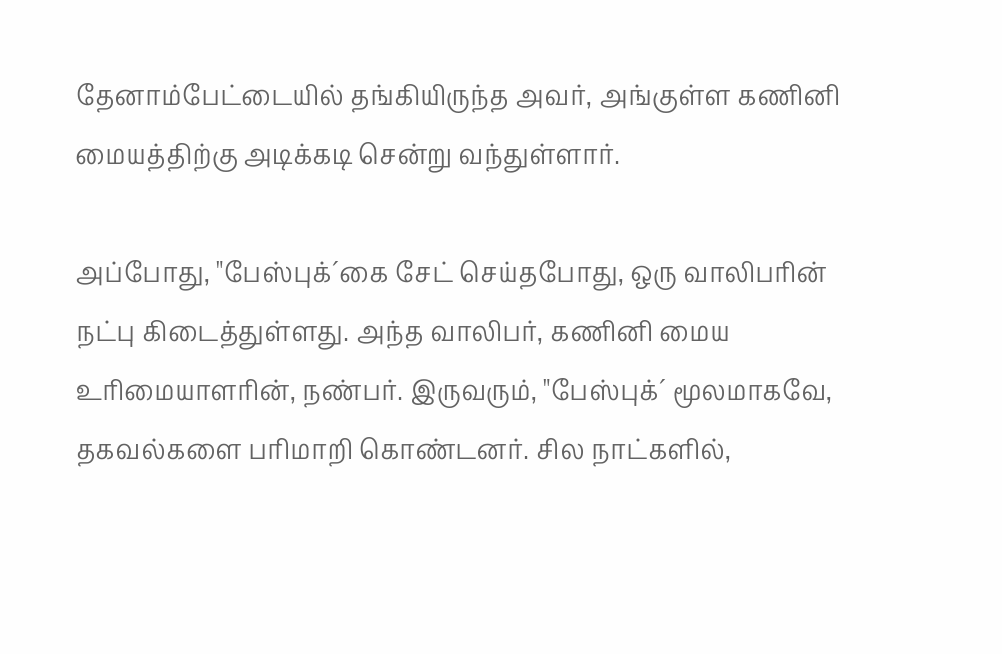தேனாம்பேட்டையில் தங்கியிருந்த அவர், அங்குள்ள கணினி மையத்திற்கு அடிக்கடி சென்று வந்துள்ளார்.

அப்போது, "பேஸ்புக்´கை சேட் செய்தபோது, ஒரு வாலிபரின் நட்பு கிடைத்துள்ளது. அந்த வாலிபர், கணினி மைய உரிமையாளரின், நண்பர். இருவரும், "பேஸ்புக்´ மூலமாகவே, தகவல்களை பரிமாறி கொண்டனர். சில நாட்களில்,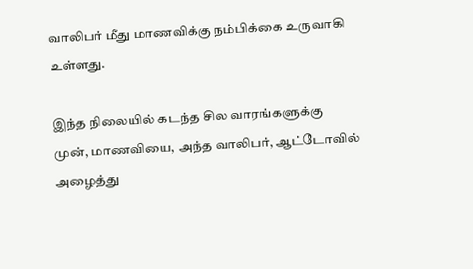வாலிபர் மீது மாணவிக்கு நம்பிக்கை உருவாகி உள்ளது.

இந்த நிலையில் கடந்த சில வாரங்களுக்கு முன், மாணவியை, அந்த வாலிபர், ஆட்டோவில் அழைத்து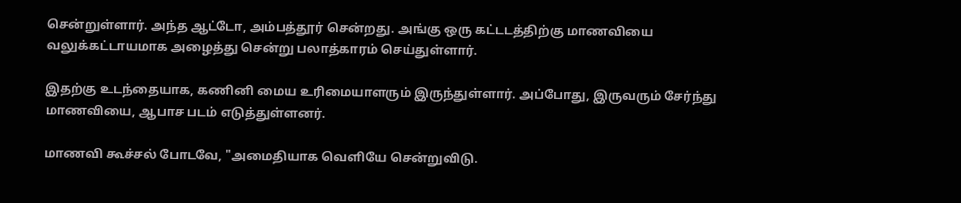சென்றுள்ளார். அந்த ஆட்டோ, அம்பத்தூர் சென்றது. அங்கு ஒரு கட்டடத்திற்கு மாணவியை வலுக்கட்டாயமாக அழைத்து சென்று பலாத்காரம் செய்துள்ளார்.

இதற்கு உடந்தையாக, கணினி மைய உரிமையாளரும் இருந்துள்ளார். அப்போது, இருவரும் சேர்ந்து மாணவியை, ஆபாச படம் எடுத்துள்ளனர்.

மாணவி கூச்சல் போடவே, "அமைதியாக வெளியே சென்றுவிடு.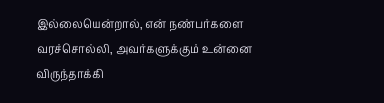இல்லையென்றால், என் நண்பர்களை வரச்சொல்லி, அவர்களுக்கும் உன்னை விருந்தாக்கி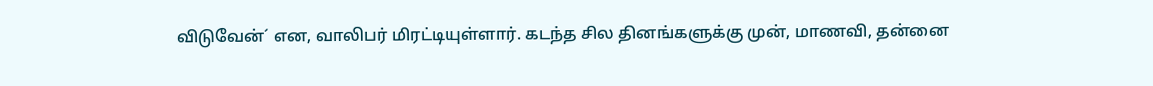விடுவேன்´ என, வாலிபர் மிரட்டியுள்ளார். கடந்த சில தினங்களுக்கு முன், மாணவி, தன்னை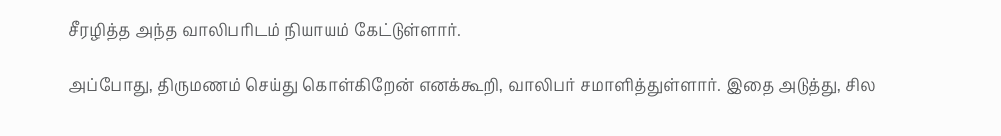சீரழித்த அந்த வாலிபரிடம் நியாயம் கேட்டுள்ளார்.

அப்போது, திருமணம் செய்து கொள்கிறேன் எனக்கூறி, வாலிபர் சமாளித்துள்ளார். இதை அடுத்து, சில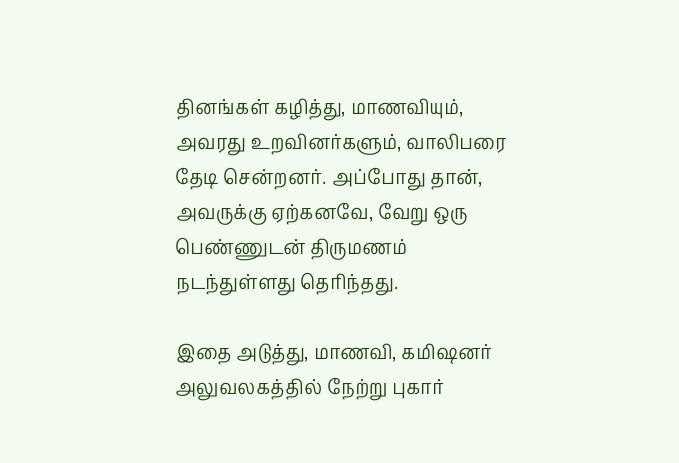தினங்கள் கழித்து, மாணவியும், அவரது உறவினர்களும், வாலிபரை தேடி சென்றனர். அப்போது தான், அவருக்கு ஏற்கனவே, வேறு ஒரு பெண்ணுடன் திருமணம் நடந்துள்ளது தெரிந்தது.

இதை அடுத்து, மாணவி, கமிஷனர் அலுவலகத்தில் நேற்று புகார்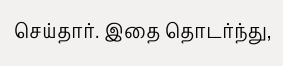செய்தார். இதை தொடர்ந்து,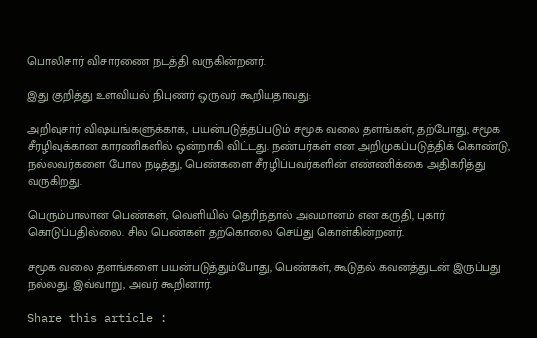பொலிசார் விசாரணை நடத்தி வருகின்றனர்.

இது குறித்து உளவியல் நிபுணர் ஒருவர் கூறியதாவது:

அறிவுசார் விஷயங்களுக்காக, பயன்படுத்தப்படும் சமூக வலை தளங்கள், தற்போது, சமூக சீரழிவுக்கான காரணிகளில் ஒன்றாகி விட்டது. நண்பர்கள் என அறிமுகப்படுத்திக் கொண்டு, நல்லவர்களை போல நடித்து, பெண்களை சீரழிப்பவர்களின் எண்ணிக்கை அதிகரித்து வருகிறது.

பெரும்பாலான பெண்கள், வெளியில் தெரிந்தால் அவமானம் என கருதி, புகார் கொடுப்பதில்லை. சில பெண்கள் தற்கொலை செய்து கொள்கின்றனர்.

சமூக வலை தளங்களை பயன்படுத்தும்போது, பெண்கள், கூடுதல் கவனத்துடன் இருப்பது நல்லது. இவ்வாறு, அவர் கூறினார்.

Share this article :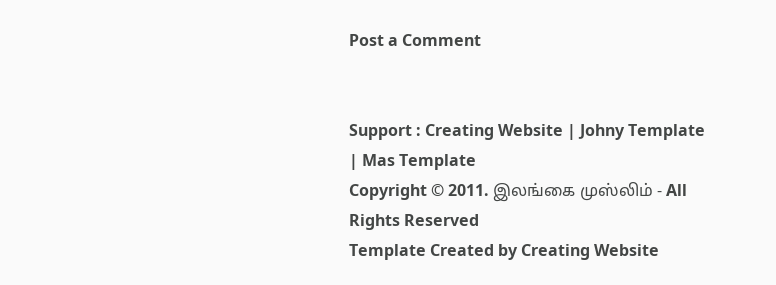Post a Comment


Support : Creating Website | Johny Template | Mas Template
Copyright © 2011. இலங்கை முஸ்லிம் - All Rights Reserved
Template Created by Creating Website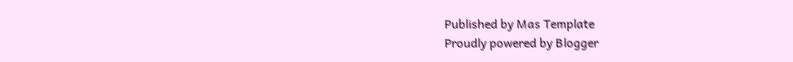Published by Mas Template
Proudly powered by Blogger